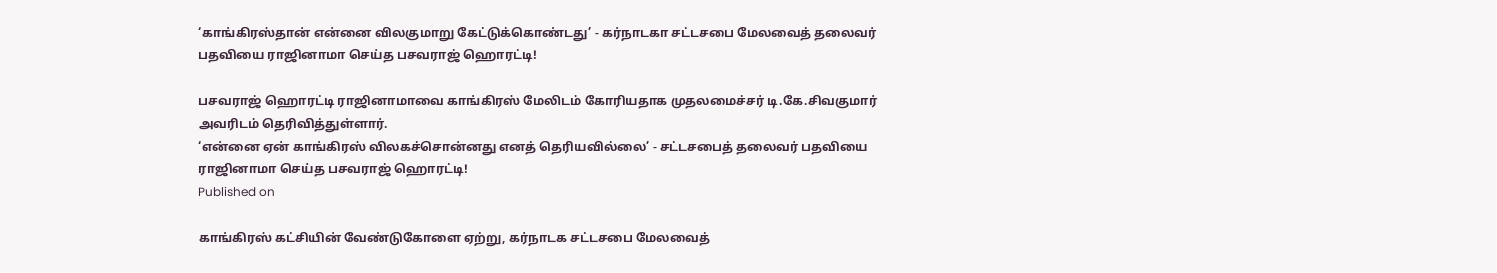‘காங்கிரஸ்தான் என்னை விலகுமாறு கேட்டுக்கொண்டது’ - கர்நாடகா சட்டசபை மேலவைத் தலைவர் பதவியை ராஜினாமா செய்த பசவராஜ் ஹொரட்டி!

பசவராஜ் ஹொரட்டி ராஜினாமாவை காங்கிரஸ் மேலிடம் கோரியதாக முதலமைச்சர் டி.கே.சிவகுமார் அவரிடம் தெரிவித்துள்ளார்.
‘என்னை ஏன் காங்கிரஸ் விலகச்சொன்னது எனத் தெரியவில்லை’ - சட்டசபைத் தலைவர் பதவியை ராஜினாமா செய்த பசவராஜ் ஹொரட்டி!
Published on

காங்கிரஸ் கட்சியின் வேண்டுகோளை ஏற்று, கர்நாடக சட்டசபை மேலவைத்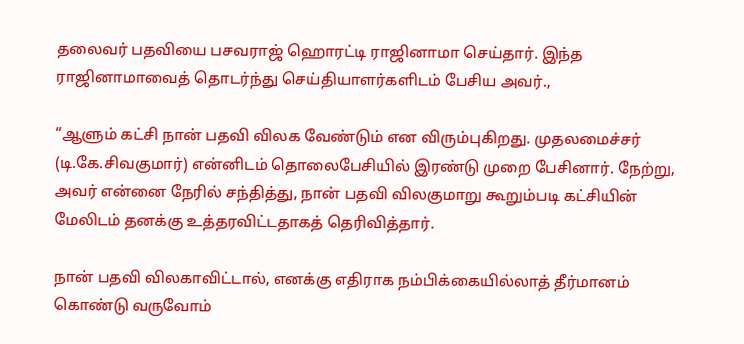தலைவர் பதவியை பசவராஜ் ஹொரட்டி ராஜினாமா செய்தார். இந்த ராஜினாமாவைத் தொடர்ந்து செய்தியாளர்களிடம் பேசிய அவர்.,

“ஆளும் கட்சி நான் பதவி விலக வேண்டும் என விரும்புகிறது. முதலமைச்சர் (டி.கே.சிவகுமார்) என்னிடம் தொலைபேசியில் இரண்டு முறை பேசினார். நேற்று, அவர் என்னை நேரில் சந்தித்து, நான் பதவி விலகுமாறு கூறும்படி கட்சியின் மேலிடம் தனக்கு உத்தரவிட்டதாகத் தெரிவித்தார்.

நான் பதவி விலகாவிட்டால், எனக்கு எதிராக நம்பிக்கையில்லாத் தீர்மானம் கொண்டு வருவோம்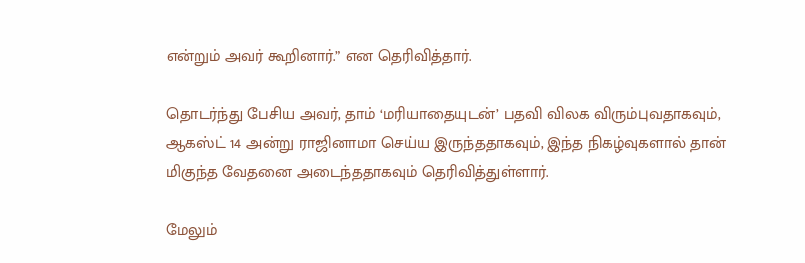என்றும் அவர் கூறினார்.” என தெரிவித்தார்.

தொடர்ந்து பேசிய அவர், தாம் ‘மரியாதையுடன்’ பதவி விலக விரும்புவதாகவும், ஆகஸ்ட் 14 அன்று ராஜினாமா செய்ய இருந்ததாகவும், இந்த நிகழ்வுகளால் தான் மிகுந்த வேதனை அடைந்ததாகவும் தெரிவித்துள்ளார்.

மேலும்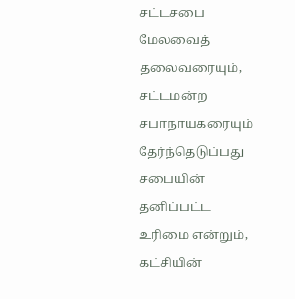சட்டசபை மேலவைத் தலைவரையும், சட்டமன்ற சபாநாயகரையும் தேர்ந்தெடுப்பது சபையின் தனிப்பட்ட உரிமை என்றும், கட்சியின்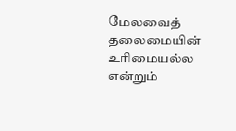மேலவைத் தலைமையின் உரிமையல்ல என்றும்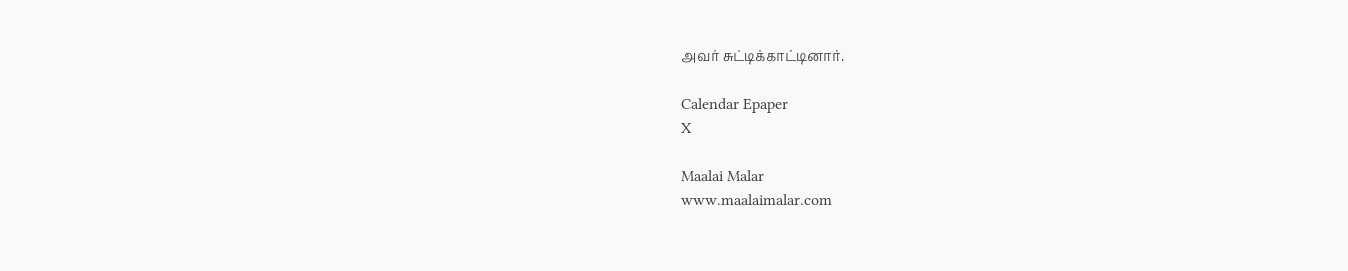அவர் சுட்டிக்காட்டினார்.

Calendar Epaper
X

Maalai Malar
www.maalaimalar.com